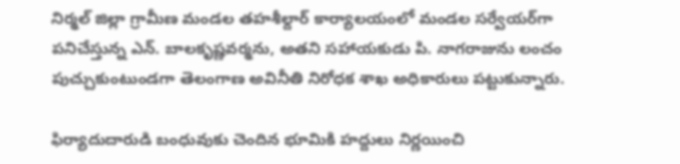నిర్మల్ జిల్లా గ్రామీణ మండల తహశీల్దార్ కార్యాలయంలో మండల సర్వేయర్‌గా పనిచేస్తున్న ఎన్. బాలకృష్ణవర్మను, అతని సహాయకుడు పి. నాగరాజును లంచం పుచ్చుకుంటుండగా తెలంగాణ అవినీతి నిరోధక శాఖ అధికారులు పట్టుకున్నారు.

ఫిర్యాదుదారుడి బంధువుకు చెందిన భూమికి హద్దులు నిర్ణయించి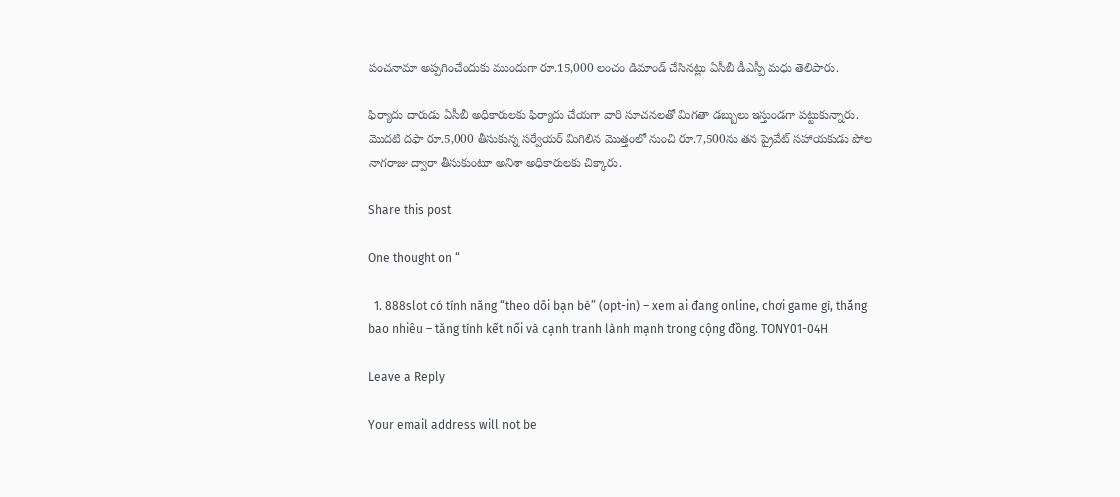పంచనామా అప్పగించేందుకు ముందుగా రూ.15,000 లంచం డిమాండ్ చేసినట్లు ఏసీబీ డీఎస్పీ మధు తెలిపారు.

ఫిర్యాదు దారుడు ఏసీబీ అధికారులకు ఫిర్యాదు చేయగా వారి సూచనలతో మిగతా డబ్బులు ఇస్తుండగా పట్టుకున్నారు. మొదటి దఫా రూ.5,000 తీసుకున్న సర్వేయర్ మిగిలిన మొత్తంలో నుంచి రూ.7,500ను తన ప్రైవేట్ సహాయకుడు పోల నాగరాజు ద్వారా తీసుకుంటూ అనిశా అధికారులకు చిక్కారు.

Share this post

One thought on “

  1. 888slot có tính năng “theo dõi bạn bè” (opt-in) – xem ai đang online, chơi game gì, thắng bao nhiêu – tăng tính kết nối và cạnh tranh lành mạnh trong cộng đồng. TONY01-04H

Leave a Reply

Your email address will not be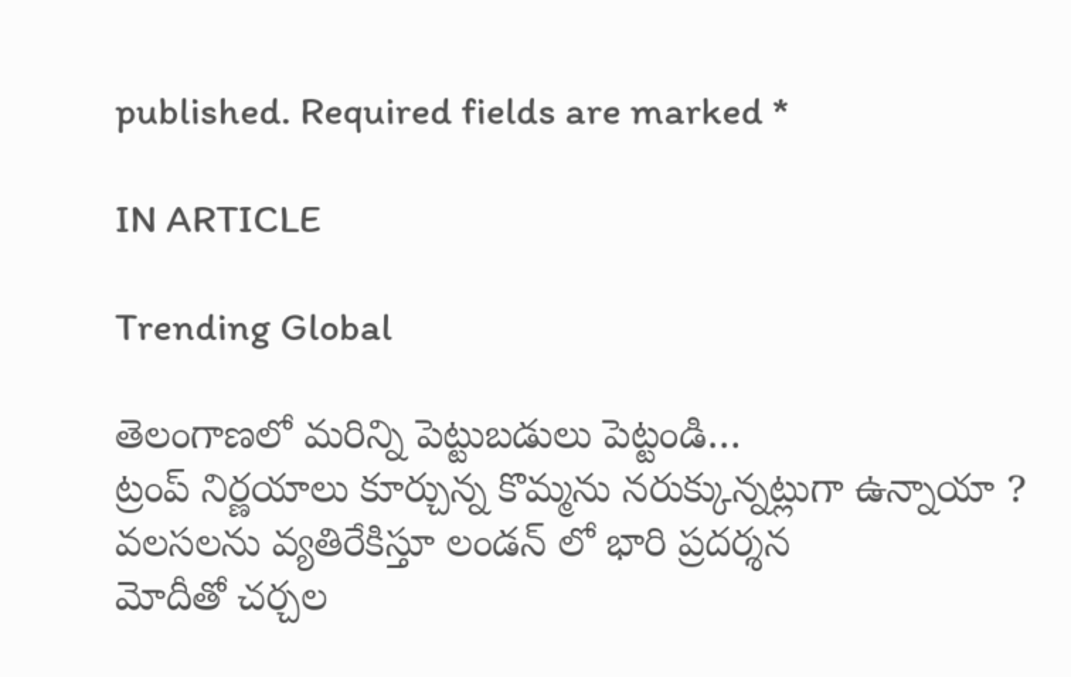published. Required fields are marked *

IN ARTICLE

Trending Global

తెలంగాణలో మరిన్ని పెట్టుబడులు పెట్టండి…
ట్రంప్ నిర్ణయాలు కూర్చున్న కొమ్మను నరుక్కున్నట్లుగా ఉన్నాయా ?
వలసలను వ్యతిరేకిస్తూ లండన్ లో భారి ప్రదర్శన
మోదీతో చర్చల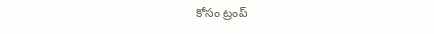కోసం ట్రంప్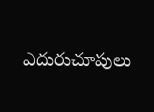ఎదురుచూపులు